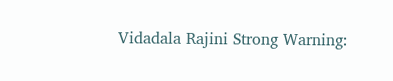Vidadala Rajini Strong Warning: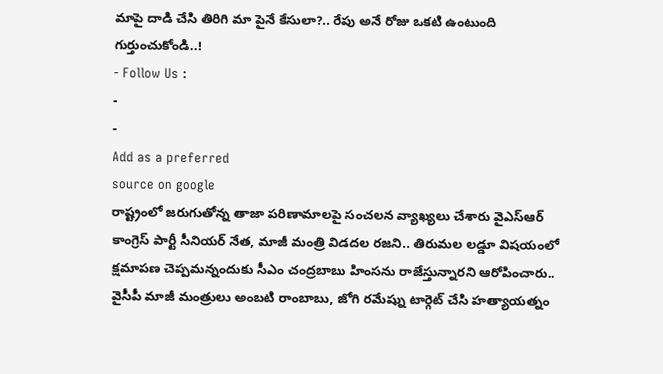మాపై దాడి చేసి తిరిగి మా పైనే కేసులా?.. రేపు అనే రోజు ఒకటి ఉంటుంది గుర్తుంచుకోండి..!
- Follow Us :
-
-
Add as a preferred
source on google
రాష్ట్రంలో జరుగుతోన్న తాజా పరిణామాలపై సంచలన వ్యాఖ్యలు చేశారు వైఎస్ఆర్ కాంగ్రెస్ పార్టీ సీనియర్ నేత, మాజీ మంత్రి విడదల రజని.. తిరుమల లడ్డూ విషయంలో క్షమాపణ చెప్పమన్నందుకు సీఎం చంద్రబాబు హింసను రాజేస్తున్నారని ఆరోపించారు.. వైసీపీ మాజీ మంత్రులు అంబటి రాంబాబు, జోగి రమేష్ను టార్గెట్ చేసి హత్యాయత్నం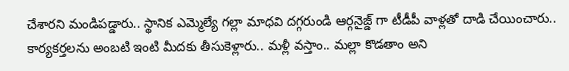చేశారని మండిపడ్డారు.. స్థానిక ఎమ్మెల్యే గల్లా మాధవి దగ్గరుండి ఆర్గనైజ్డ్ గా టీడీపీ వాళ్లతో దాడి చేయించారు.. కార్యకర్తలను అంబటి ఇంటి మీదకు తీసుకెళ్లారు.. మళ్లీ వస్తాం.. మల్లా కొడతాం అని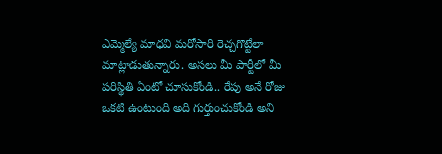ఎమ్మెల్యే మాధవి మరోసారి రెచ్చగొట్టేలా మాట్లాడుతున్నారు. అసలు మీ పార్టీలో మీ పరిస్థితి ఏంటో చూసుకోండి.. రేపు అనే రోజు ఒకటి ఉంటుంది అది గుర్తుంచుకోండి అని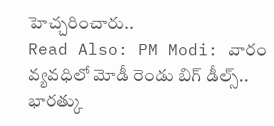హెచ్చరించారు..
Read Also: PM Modi: వారం వ్యవధిలో మోడీ రెండు బిగ్ డీల్స్.. భారత్కు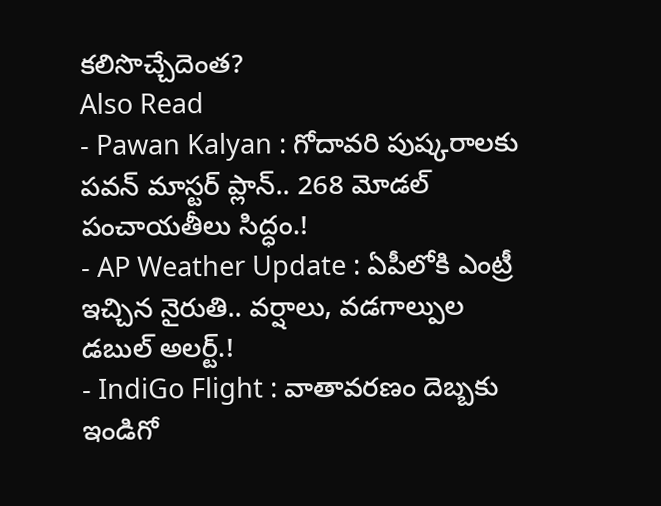కలిసొచ్చేదెంత?
Also Read
- Pawan Kalyan : గోదావరి పుష్కరాలకు పవన్ మాస్టర్ ప్లాన్.. 268 మోడల్ పంచాయతీలు సిద్ధం.!
- AP Weather Update : ఏపీలోకి ఎంట్రీ ఇచ్చిన నైరుతి.. వర్షాలు, వడగాల్పుల డబుల్ అలర్ట్.!
- IndiGo Flight : వాతావరణం దెబ్బకు ఇండిగో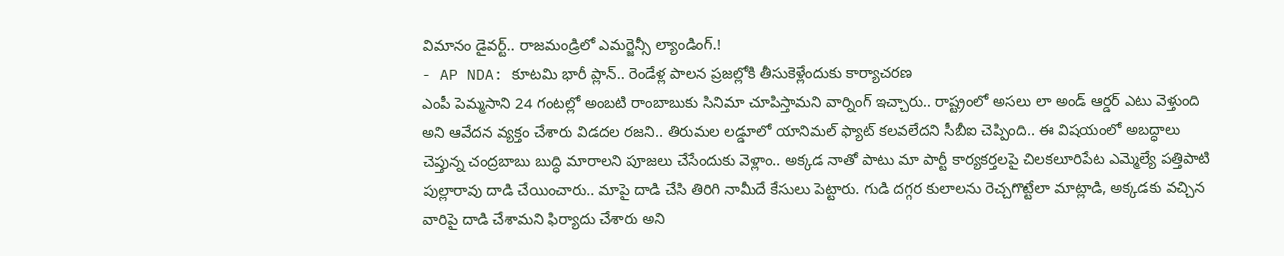విమానం డైవర్ట్.. రాజమండ్రిలో ఎమర్జెన్సీ ల్యాండింగ్.!
- AP NDA: కూటమి భారీ ప్లాన్.. రెండేళ్ల పాలన ప్రజల్లోకి తీసుకెళ్లేందుకు కార్యాచరణ
ఎంపీ పెమ్మసాని 24 గంటల్లో అంబటి రాంబాబుకు సినిమా చూపిస్తామని వార్నింగ్ ఇచ్చారు.. రాష్ట్రంలో అసలు లా అండ్ ఆర్డర్ ఎటు వెళ్తుంది అని ఆవేదన వ్యక్తం చేశారు విడదల రజని.. తిరుమల లడ్డూలో యానిమల్ ఫ్యాట్ కలవలేదని సీబీఐ చెప్పింది.. ఈ విషయంలో అబద్ధాలు చెప్తున్న చంద్రబాబు బుద్ధి మారాలని పూజలు చేసేందుకు వెళ్లాం.. అక్కడ నాతో పాటు మా పార్టీ కార్యకర్తలపై చిలకలూరిపేట ఎమ్మెల్యే పత్తిపాటి పుల్లారావు దాడి చేయించారు.. మాపై దాడి చేసి తిరిగి నామీదే కేసులు పెట్టారు. గుడి దగ్గర కులాలను రెచ్చగొట్టేలా మాట్లాడి, అక్కడకు వచ్చిన వారిపై దాడి చేశామని ఫిర్యాదు చేశారు అని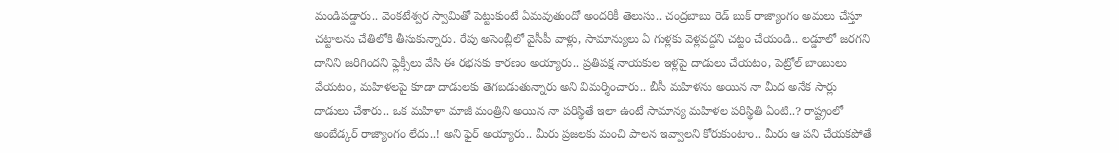మండిపడ్డారు.. వెంకటేశ్వర స్వామితో పెట్టుకుంటే ఏమవుతుందో అందరికీ తెలుసు.. చంద్రబాబు రెడ్ బుక్ రాజ్యాంగం అమలు చేస్తూ చట్టాలను చేతిలోకి తీసుకున్నారు. రేపు అసెంబ్లీలో వైసీపీ వాళ్లు, సామాన్యులు ఏ గుళ్లకు వెళ్లవద్దని చట్టం చేయండి.. లడ్డూలో జరగని దానిని జరిగిందని ఫ్లెక్సీలు వేసి ఈ రభసకు కారణం అయ్యారు.. ప్రతిపక్ష నాయకుల ఇళ్లపై దాడులు చేయటం, పెట్రోల్ బాంబులు వేయటం, మహిళలపై కూడా దాడులకు తెగబడుతున్నారు అని విమర్శించారు.. బీసీ మహిళను అయిన నా మీద అనేక సార్లు దాడులు చేశారు.. ఒక మహిళా మాజీ మంత్రిని అయిన నా పరిస్థితే ఇలా ఉంటే సామాన్య మహిళల పరిస్థితి ఏంటి..? రాష్ట్రంలో అంబేడ్కర్ రాజ్యాంగం లేదు..! అని ఫైర్ అయ్యారు.. మీరు ప్రజలకు మంచి పాలన ఇవ్వాలని కోరుకుంటాం.. మీరు ఆ పని చేయకపోతే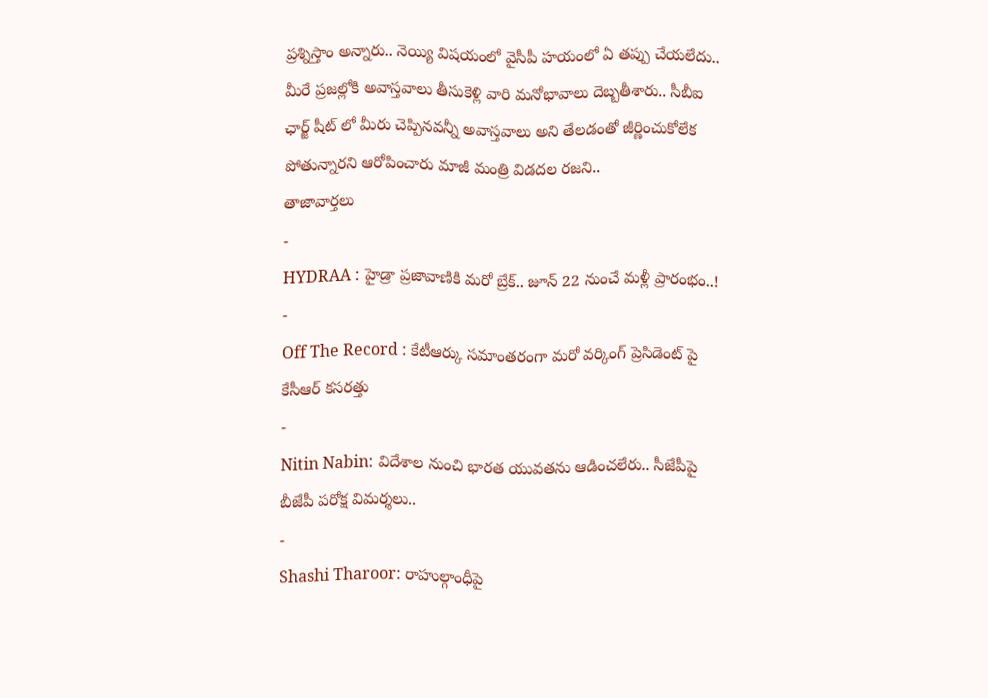ప్రశ్నిస్తాం అన్నారు.. నెయ్యి విషయంలో వైసీపీ హయంలో ఏ తప్పు చేయలేదు.. మీరే ప్రజల్లోకి అవాస్తవాలు తీసుకెళ్లి వారి మనోభావాలు దెబ్బతీశారు.. సీబీఐ ఛార్జ్ షీట్ లో మీరు చెప్పినవన్నీ అవాస్తవాలు అని తేలడంతో జీర్ణించుకోలేక పోతున్నారని ఆరోపించారు మాజీ మంత్రి విడదల రజని..
తాజావార్తలు
-
HYDRAA : హైడ్రా ప్రజావాణికి మరో బ్రేక్.. జూన్ 22 నుంచే మళ్లీ ప్రారంభం..!
-
Off The Record : కేటీఆర్కు సమాంతరంగా మరో వర్కింగ్ ప్రెసిడెంట్ పై కేసీఆర్ కసరత్తు
-
Nitin Nabin: విదేశాల నుంచి భారత యువతను ఆడించలేరు.. సీజేపీపై బీజేపీ పరోక్ష విమర్శలు..
-
Shashi Tharoor: రాహుల్గాంధీపై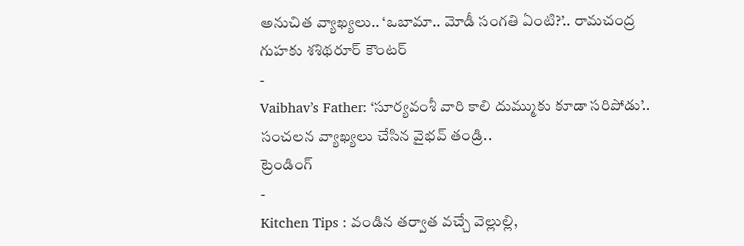అనుచిత వ్యాఖ్యలు.. ‘ఒబామా.. మోడీ సంగతి ఏంటి?’.. రామచంద్ర గుహకు శశిథరూర్ కౌంటర్
-
Vaibhav’s Father: ‘సూర్యవంశీ వారి కాలి దుమ్ముకు కూడా సరిపోడు’.. సంచలన వ్యాఖ్యలు చేసిన వైభవ్ తండ్రి..
ట్రెండింగ్
-
Kitchen Tips : వండిన తర్వాత వచ్చే వెల్లుల్లి,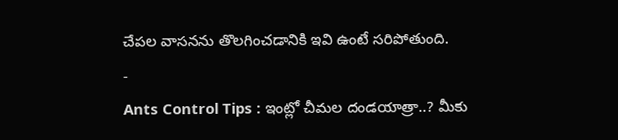చేపల వాసనను తొలగించడానికి ఇవి ఉంటే సరిపోతుంది.
-
Ants Control Tips : ఇంట్లో చీమల దండయాత్రా..? మీకు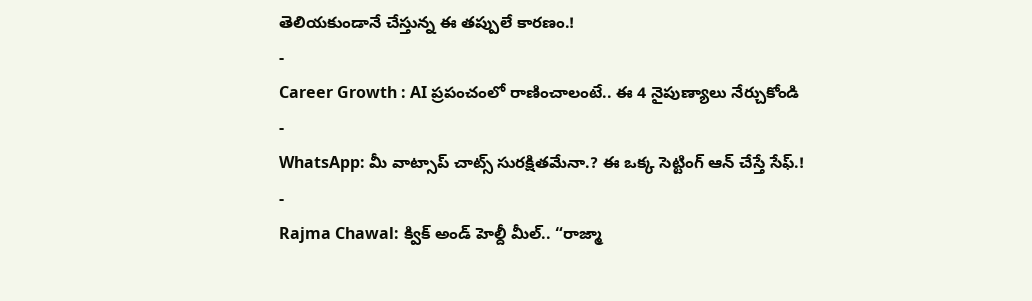తెలియకుండానే చేస్తున్న ఈ తప్పులే కారణం.!
-
Career Growth : AI ప్రపంచంలో రాణించాలంటే.. ఈ 4 నైపుణ్యాలు నేర్చుకోండి
-
WhatsApp: మీ వాట్సాప్ చాట్స్ సురక్షితమేనా.? ఈ ఒక్క సెట్టింగ్ ఆన్ చేస్తే సేఫ్.!
-
Rajma Chawal: క్విక్ అండ్ హెల్దీ మీల్.. “రాజ్మా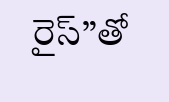రైస్”తో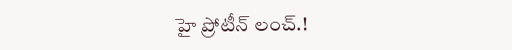హై ప్రోటీన్ లంచ్.!